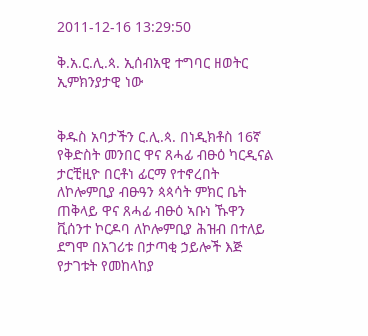2011-12-16 13:29:50

ቅ.አ.ር.ሊ.ጳ. ኢሰብአዊ ተግባር ዘወትር ኢምክንያታዊ ነው


ቅዱስ አባታችን ር.ሊ.ጳ. በነዲክቶስ 16ኛ የቅድስት መንበር ዋና ጸሓፊ ብፁዕ ካርዲናል ታርቺዚዮ በርቶነ ፊርማ የተኖረበት ለኮሎምቢያ ብፁዓን ጳጳሳት ምክር ቤት ጠቅላይ ዋና ጸሓፊ ብፁዕ ኣቡነ ኹዋን ቪሰንተ ኮርዶባ ለኮሎምቢያ ሕዝብ በተለይ ደግሞ በአገሪቱ በታጣቂ ኃይሎች እጅ የታገቱት የመከላከያ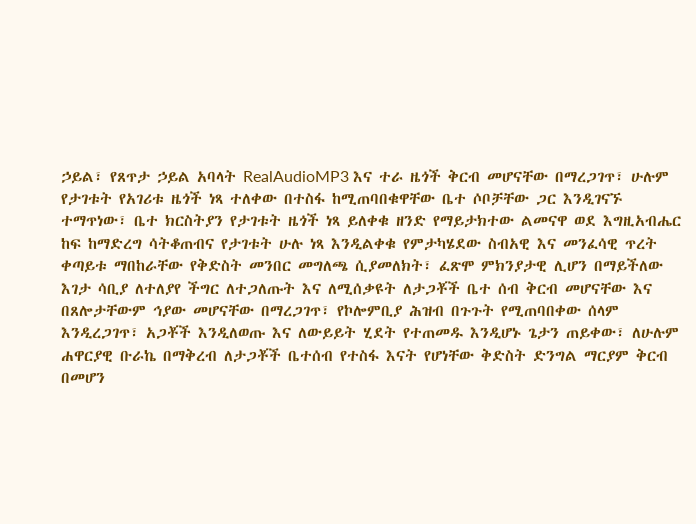ኃይል፣ የጸጥታ ኃይል አባላት RealAudioMP3 እና ተራ ዜጎች ቅርብ መሆናቸው በማረጋገጥ፣ ሁሉም የታገቱት የአገሪቱ ዜጎች ነጻ ተለቀው በተስፋ ከሚጠባበቁዋቸው ቤተ ሶቦቻቸው ጋር እንዲገናኙ ተማጥነው፣ ቤተ ክርስትያን የታገቱት ዜጎች ነጻ ይለቀቁ ዘንድ የማይታክተው ልመናዋ ወደ እግዚአብሔር ከፍ ከማድረግ ሳትቆጠብና የታገቱት ሁሉ ነጻ እንዲልቀቁ የምታካሄደው ስብአዊ እና መንፈሳዊ ጥረት ቀጣይቱ ማበከራቸው የቅድስት መንበር መግለጫ ሲያመለክት፣ ፈጽሞ ምክንያታዊ ሊሆን በማይችለው እገታ ሳቢያ ለተለያየ ችግር ለተጋለጡት እና ለሚሰቃዩት ለታጋቾች ቤተ ሰብ ቅርብ መሆናቸው እና በጸሎታቸውም ኅያው መሆናቸው በማረጋገጥ፣ የኮሎምቢያ ሕዝብ በጉጉት የሚጠባበቀው ሰላም እንዲረጋገጥ፣ አጋቾች እንዲለወጡ እና ለውይይት ሂደት የተጠመዱ እንዲሆኑ ጌታን ጠይቀው፣ ለሁሉም ሐዋርያዊ ቡራኬ በማቅረብ ለታጋቾች ቤተሰብ የተስፋ እናት የሆነቸው ቅድስት ድንግል ማርያም ቅርብ በመሆን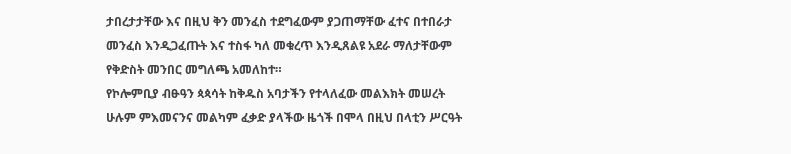ታበረታታቸው እና በዚህ ቅን መንፈስ ተደግፈውም ያጋጠማቸው ፈተና በተበራታ መንፈስ እንዲጋፈጡት እና ተስፋ ካለ መቁረጥ እንዲጸልዩ አደራ ማለታቸውም የቅድስት መንበር መግለጫ አመለከተ።
የኮሎምቢያ ብፁዓን ጳጳሳት ከቅዱስ አባታችን የተላለፈው መልእክት መሠረት ሁሉም ምእመናንና መልካም ፈቃድ ያላችው ዜጎች በሞላ በዚህ በላቲን ሥርዓት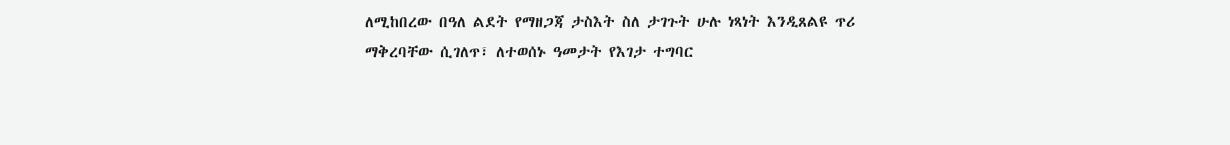ለሚከበረው በዓለ ልደት የማዘጋጃ ታስእት ስለ ታገጉት ሁሉ ነጻነት እንዲጸልዩ ጥሪ ማቅረባቸው ሲገለጥ፣ ለተወሰኑ ዓመታት የእገታ ተግባር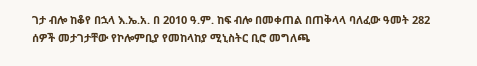ገታ ብሎ ከቆየ በኋላ እ.ኤ.አ. በ 2010 ዓ.ም. ከፍ ብሎ በመቀጠል በጠቅላላ ባለፈው ዓመት 282 ሰዎች መታገታቸው የኮሎምቢያ የመከላከያ ሚኒስትር ቢሮ መግለጫ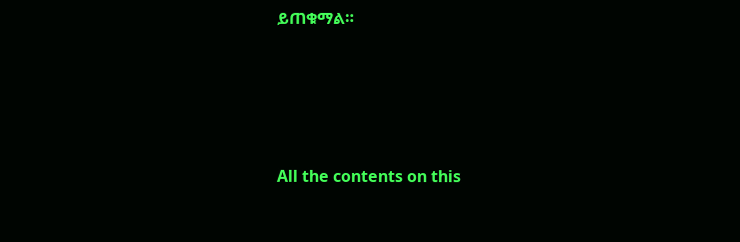ይጠቁማል።








All the contents on this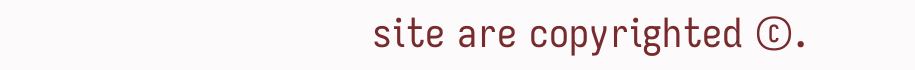site are copyrighted ©.